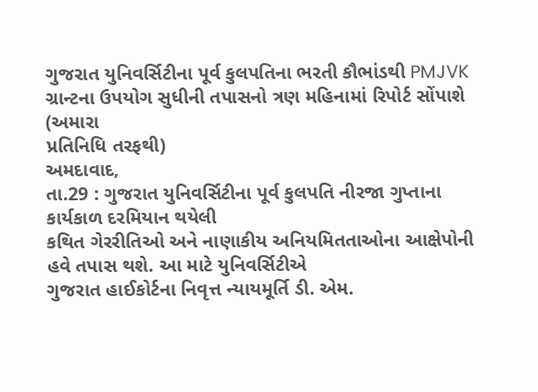ગુજરાત યુનિવર્સિટીના પૂર્વ કુલપતિના ભરતી કૌભાંડથી PMJVK ગ્રાન્ટના ઉપયોગ સુધીની તપાસનો ત્રણ મહિનામાં રિપોર્ટ સોંપાશે
(અમારા
પ્રતિનિધિ તરફથી)
અમદાવાદ,
તા.29 : ગુજરાત યુનિવર્સિટીના પૂર્વ કુલપતિ નીરજા ગુપ્તાના કાર્યકાળ દરમિયાન થયેલી
કથિત ગેરરીતિઓ અને નાણાકીય અનિયમિતતાઓના આક્ષેપોની હવે તપાસ થશે. આ માટે યુનિવર્સિટીએ
ગુજરાત હાઈકોર્ટના નિવૃત્ત ન્યાયમૂર્તિ ડી. એમ.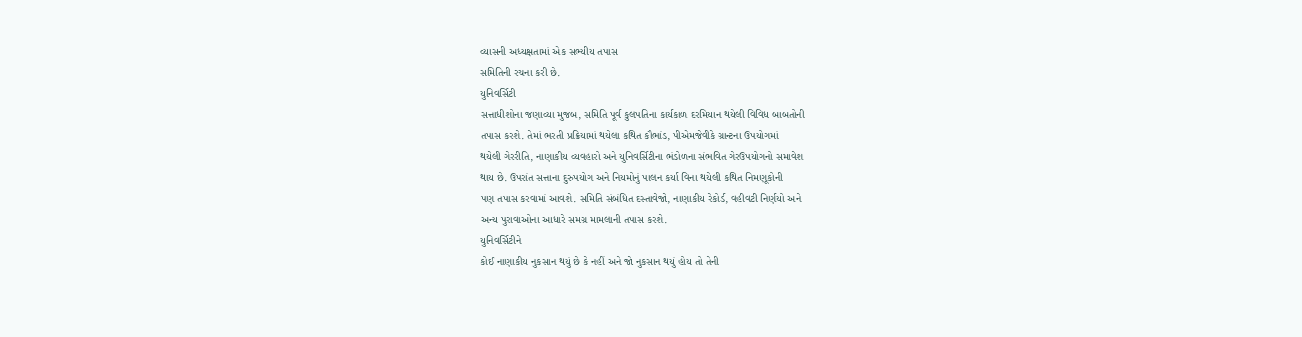વ્યાસની અધ્યક્ષતામાં એક સભ્યીય તપાસ
સમિતિની રચના કરી છે.
યુનિવર્સિટી
સત્તાધીશોના જણાવ્યા મુજબ, સમિતિ પૂર્વ કુલપતિના કાર્યકાળ દરમિયાન થયેલી વિવિધ બાબતોની
તપાસ કરશે. તેમાં ભરતી પ્રક્રિયામાં થયેલા કથિત કૌભાંડ, પીએમજેવીકે ગ્રાન્ટના ઉપયોગમાં
થયેલી ગેરરીતિ, નાણાકીય વ્યવહારો અને યુનિવર્સિટીના ભંડોળના સંભવિત ગેરઉપયોગનો સમાવેશ
થાય છે. ઉપરાંત સત્તાના દુરુપયોગ અને નિયમોનું પાલન કર્યા વિના થયેલી કથિત નિમણૂકોની
પણ તપાસ કરવામાં આવશે. સમિતિ સંબંધિત દસ્તાવેજો, નાણાકીય રેકોર્ડ, વહીવટી નિર્ણયો અને
અન્ય પુરાવાઓના આધારે સમગ્ર મામલાની તપાસ કરશે.
યુનિવર્સિટીને
કોઈ નાણાકીય નુકસાન થયું છે કે નહીં અને જો નુકસાન થયું હોય તો તેની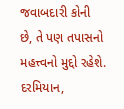જવાબદારી કોની
છે, તે પણ તપાસનો મહત્ત્વનો મુદ્દો રહેશે. દરમિયાન,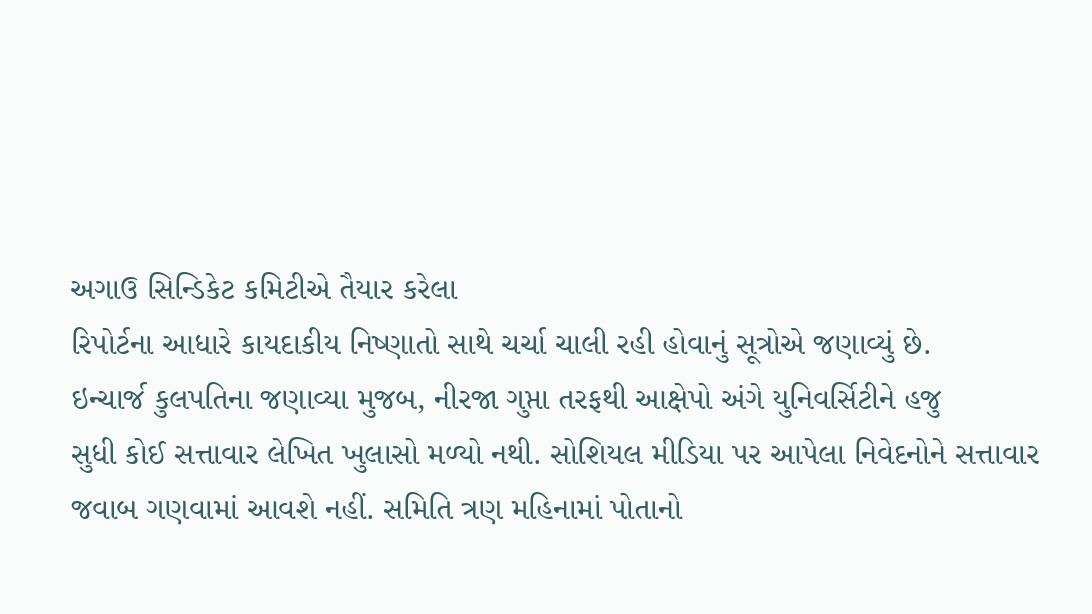અગાઉ સિન્ડિકેટ કમિટીએ તૈયાર કરેલા
રિપોર્ટના આધારે કાયદાકીય નિષ્ણાતો સાથે ચર્ચા ચાલી રહી હોવાનું સૂત્રોએ જણાવ્યું છે.
ઇન્ચાર્જ કુલપતિના જણાવ્યા મુજબ, નીરજા ગુપ્તા તરફથી આક્ષેપો અંગે યુનિવર્સિટીને હજુ
સુધી કોઈ સત્તાવાર લેખિત ખુલાસો મળ્યો નથી. સોશિયલ મીડિયા પર આપેલા નિવેદનોને સત્તાવાર
જવાબ ગણવામાં આવશે નહીં. સમિતિ ત્રણ મહિનામાં પોતાનો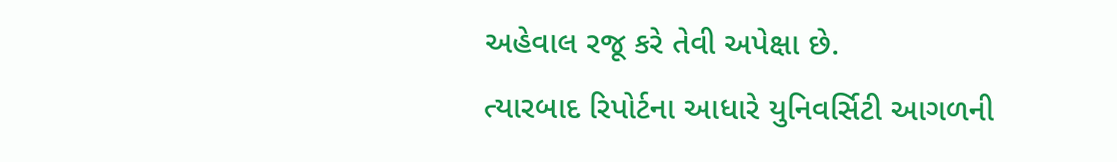અહેવાલ રજૂ કરે તેવી અપેક્ષા છે.
ત્યારબાદ રિપોર્ટના આધારે યુનિવર્સિટી આગળની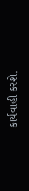કાર્યવાહી કરશે.